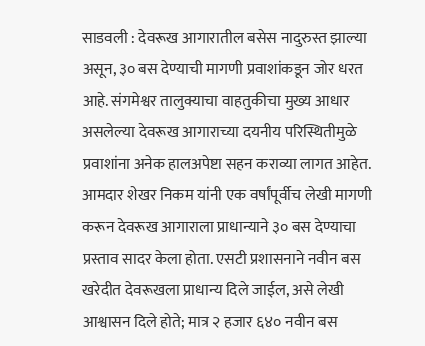साडवली : देवरूख आगारातील बसेस नादुरुस्त झाल्या असून, ३० बस देण्याची मागणी प्रवाशांकडून जोर धरत आहे. संगमेश्वर तालुक्याचा वाहतुकीचा मुख्य आधार असलेल्या देवरूख आगाराच्या दयनीय परिस्थितीमुळे प्रवाशांना अनेक हालअपेष्टा सहन कराव्या लागत आहेत.
आमदार शेखर निकम यांनी एक वर्षांपूर्वीच लेखी मागणी करून देवरूख आगाराला प्राधान्याने ३० बस देण्याचा प्रस्ताव सादर केला होता. एसटी प्रशासनाने नवीन बस खरेदीत देवरूखला प्राधान्य दिले जाईल, असे लेखी आश्वासन दिले होते; मात्र २ हजार ६४० नवीन बस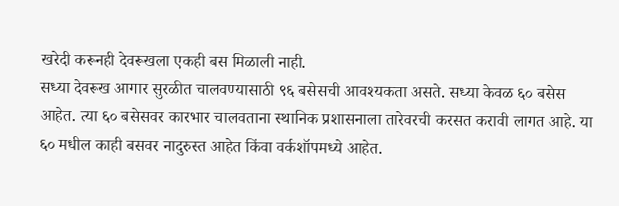खरेदी करूनही देवरूखला एकही बस मिळाली नाही.
सध्या देवरूख आगार सुरळीत चालवण्यासाठी ९६ बसेसची आवश्यकता असते. सध्या केवळ ६० बसेस आहेत. त्या ६० बसेसवर कारभार चालवताना स्थानिक प्रशासनाला तारेवरची करसत करावी लागत आहे. या ६० मधील काही बसवर नादुरुस्त आहेत किंवा वर्कशॉपमध्ये आहेत.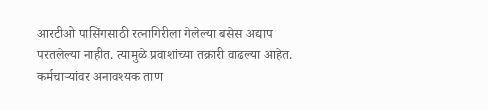आरटीओ पासिंगसाठी रत्नागिरीला गेलेल्या बसेस अद्याप परतलेल्या नाहीत. त्यामुळे प्रवाशांच्या तक्रारी वाढल्या आहेत. कर्मचाऱ्यांवर अनावश्यक ताण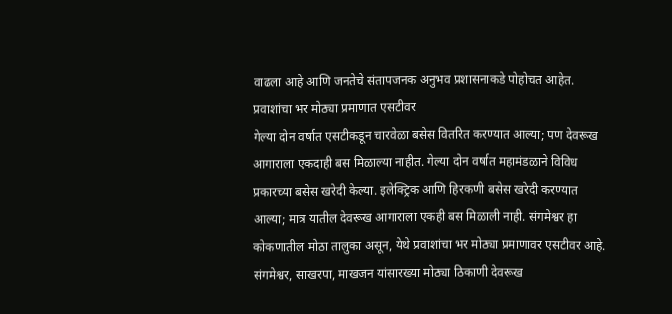वाढला आहे आणि जनतेचे संतापजनक अनुभव प्रशासनाकडे पोहोचत आहेत.
प्रवाशांचा भर मोठ्या प्रमाणात एसटीवर
गेल्या दोन वर्षात एसटीकडून चारवेळा बसेस वितरित करण्यात आल्या; पण देवरूख आगाराला एकदाही बस मिळाल्या नाहीत. गेल्या दोन वर्षात महामंडळाने विविध प्रकारच्या बसेस खरेदी केल्या. इलेक्ट्रिक आणि हिरकणी बसेस खरेदी करण्यात आल्या; मात्र यातील देवरूख आगाराला एकही बस मिळाली नाही. संगमेश्वर हा कोकणातील मोठा तालुका असून, येथे प्रवाशांचा भर मोठ्या प्रमाणावर एसटीवर आहे. संगमेश्वर, साखरपा, माखजन यांसारख्या मोठ्या ठिकाणी देवरूख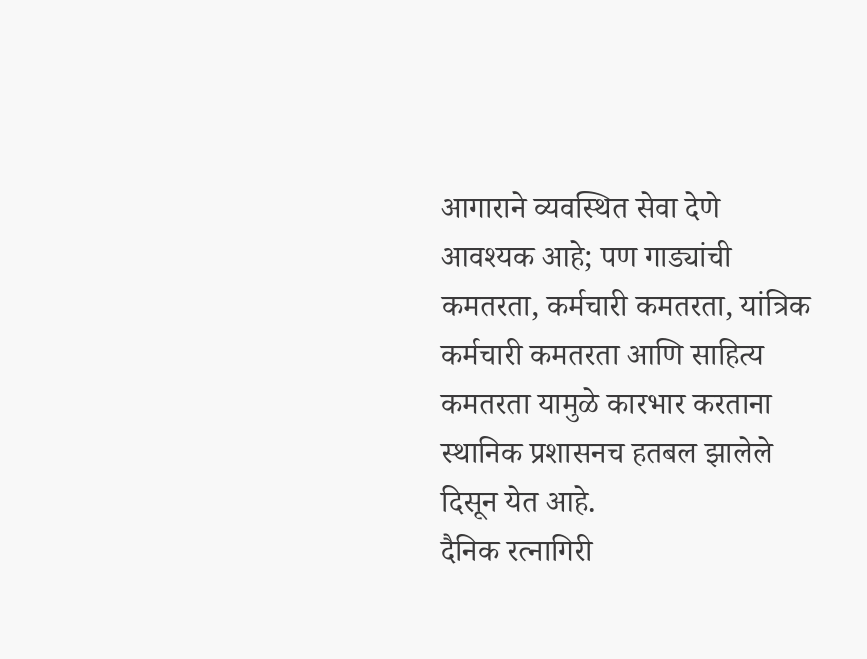आगाराने व्यवस्थित सेवा देणे आवश्यक आहे; पण गाड्यांची कमतरता, कर्मचारी कमतरता, यांत्रिक कर्मचारी कमतरता आणि साहित्य कमतरता यामुळे कारभार करताना स्थानिक प्रशासनच हतबल झालेले दिसून येत आहे.
दैनिक रत्नागिरी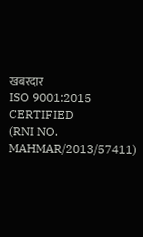खबरदार
ISO 9001:2015 CERTIFIED
(RNI NO. MAHMAR/2013/57411)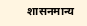शासनमान्य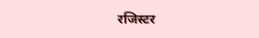रजिस्टर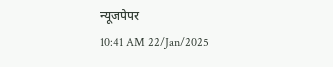न्यूजपेपर
10:41 AM 22/Jan/2025